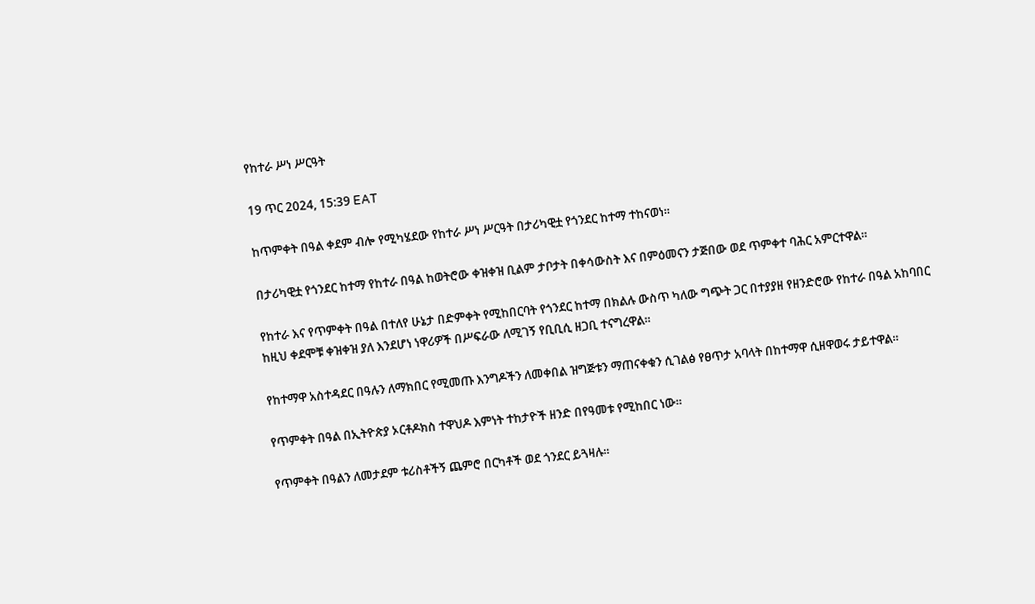የከተራ ሥነ ሥርዓት

19 ጥር 2024, 15:39 EAT

ከጥምቀት በዓል ቀደም ብሎ የሚካሄደው የከተራ ሥነ ሥርዓት በታሪካዊቷ የጎንደር ከተማ ተከናወነ።

በታሪካዊቷ የጎንደር ከተማ የከተራ በዓል ከወትሮው ቀዝቀዝ ቢልም ታቦታት በቀሳውስት እና በምዕመናን ታጅበው ወደ ጥምቀተ ባሕር አምርተዋል።

የከተራ እና የጥምቀት በዓል በተለየ ሁኔታ በድምቀት የሚከበርባት የጎንደር ከተማ በክልሉ ውስጥ ካለው ግጭት ጋር በተያያዘ የዘንድሮው የከተራ በዓል አከባበር ከዚህ ቀደሞቹ ቀዝቀዝ ያለ እንደሆነ ነዋሪዎች በሥፍራው ለሚገኝ የቢቢሲ ዘጋቢ ተናግረዋል።

የከተማዋ አስተዳደር በዓሉን ለማክበር የሚመጡ እንግዶችን ለመቀበል ዝግጅቱን ማጠናቀቁን ሲገልፅ የፀጥታ አባላት በከተማዋ ሲዘዋወሩ ታይተዋል።

የጥምቀት በዓል በኢትዮጵያ ኦርቶዶክስ ተዋህዶ እምነት ተከታዮች ዘንድ በየዓመቱ የሚከበር ነው።

የጥምቀት በዓልን ለመታደም ቱሪስቶችኝ ጨምሮ በርካቶች ወደ ጎንደር ይጓዛሉ።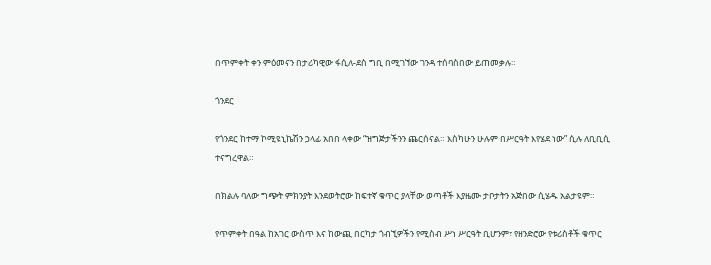በጥምቀት ቀን ምዕመናን በታሪካዊው ፋሲለ-ደስ ግቢ በሚገኘው ገንዳ ተሰባስበው ይጠመቃሉ።

ጎንደር

የጎንደር ከተማ ኮሚዩኒኬሽን ኃላፊ አበበ ላቀው “ዝግጅታችንን ጨርሰናል። እስካሁን ሁሉም በሥርዓት እየሄደ ነው” ሲሉ ለቢቢሲ ተናግረዋል።

በክልሉ ባለው ግጭት ምክንያት እንደወትሮው ከፍተኛ ቁጥር ያላቸው ወጣቶች እያዜሙ ታቦታትን አጅበው ሲሄዱ አልታዩም።

የጥምቀት በዓል ከአገር ውስጥ እና ከውጪ በርካታ ጎብኚዎችን የሚስብ ሥነ ሥርዓት ቢሆንም፣ የዘንድሮው የቱሪስቶች ቁጥር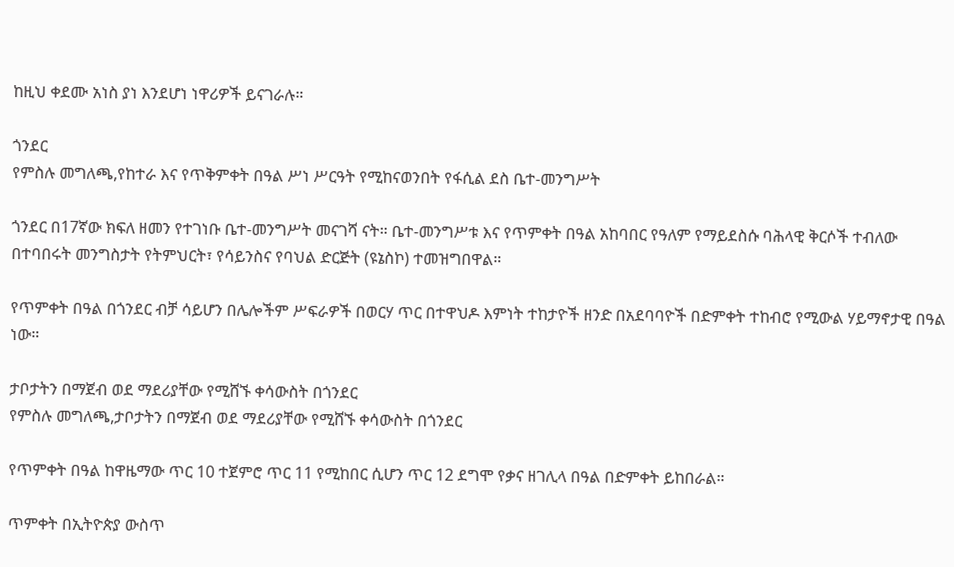ከዚህ ቀደሙ አነስ ያነ እንደሆነ ነዋሪዎች ይናገራሉ።

ጎንደር
የምስሉ መግለጫ,የከተራ እና የጥቅምቀት በዓል ሥነ ሥርዓት የሚከናወንበት የፋሲል ደስ ቤተ-መንግሥት

ጎንደር በ17ኛው ክፍለ ዘመን የተገነቡ ቤተ-መንግሥት መናገሻ ናት። ቤተ-መንግሥቱ እና የጥምቀት በዓል አከባበር የዓለም የማይደስሱ ባሕላዊ ቅርሶች ተብለው በተባበሩት መንግስታት የትምህርት፣ የሳይንስና የባህል ድርጅት (ዩኔስኮ) ተመዝግበዋል።

የጥምቀት በዓል በጎንደር ብቻ ሳይሆን በሌሎችም ሥፍራዎች በወርሃ ጥር በተዋህዶ እምነት ተከታዮች ዘንድ በአደባባዮች በድምቀት ተከብሮ የሚውል ሃይማኖታዊ በዓል ነው።

ታቦታትን በማጀብ ወደ ማደሪያቸው የሚሸኙ ቀሳውስት በጎንደር
የምስሉ መግለጫ,ታቦታትን በማጀብ ወደ ማደሪያቸው የሚሸኙ ቀሳውስት በጎንደር

የጥምቀት በዓል ከዋዜማው ጥር 10 ተጀምሮ ጥር 11 የሚከበር ሲሆን ጥር 12 ደግሞ የቃና ዘገሊላ በዓል በድምቀት ይከበራል።

ጥምቀት በኢትዮጵያ ውስጥ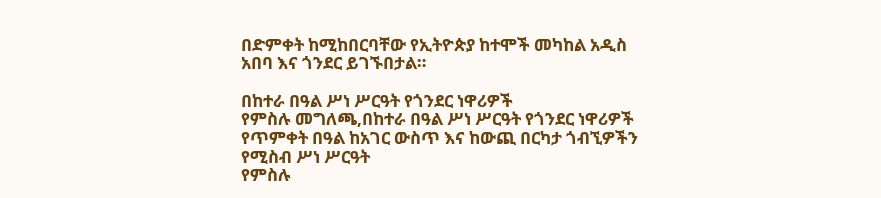በድምቀት ከሚከበርባቸው የኢትዮጵያ ከተሞች መካከል አዲስ አበባ እና ጎንደር ይገኙበታል።

በከተራ በዓል ሥነ ሥርዓት የጎንደር ነዋሪዎች
የምስሉ መግለጫ,በከተራ በዓል ሥነ ሥርዓት የጎንደር ነዋሪዎች
የጥምቀት በዓል ከአገር ውስጥ እና ከውጪ በርካታ ጎብኚዎችን የሚስብ ሥነ ሥርዓት
የምስሉ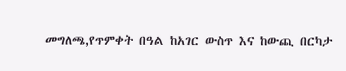መግለጫ,የጥምቀት በዓል ከአገር ውስጥ እና ከውጪ በርካታ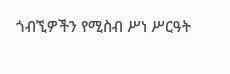ጎብኚዎችን የሚስብ ሥነ ሥርዓት